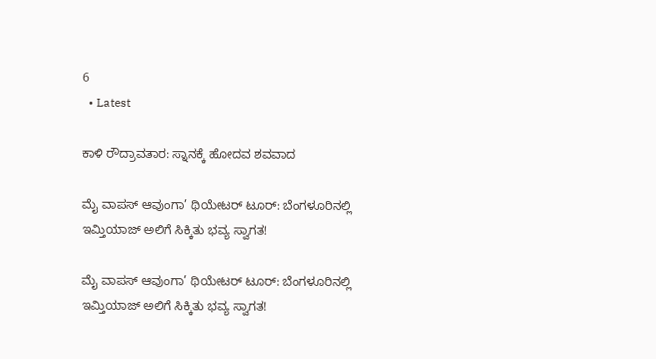6
  • Latest

ಕಾಳಿ ರೌದ್ರಾವತಾರ: ಸ್ನಾನಕ್ಕೆ ಹೋದವ ಶವವಾದ

ಮೈ ವಾಪಸ್ ಆವುಂಗಾ’ ಥಿಯೇಟರ್ ಟೂರ್: ಬೆಂಗಳೂರಿನಲ್ಲಿ ಇಮ್ತಿಯಾಜ್ ಅಲಿಗೆ ಸಿಕ್ಕಿತು ಭವ್ಯ ಸ್ವಾಗತ!

ಮೈ ವಾಪಸ್ ಆವುಂಗಾ’ ಥಿಯೇಟರ್ ಟೂರ್: ಬೆಂಗಳೂರಿನಲ್ಲಿ ಇಮ್ತಿಯಾಜ್ ಅಲಿಗೆ ಸಿಕ್ಕಿತು ಭವ್ಯ ಸ್ವಾಗತ!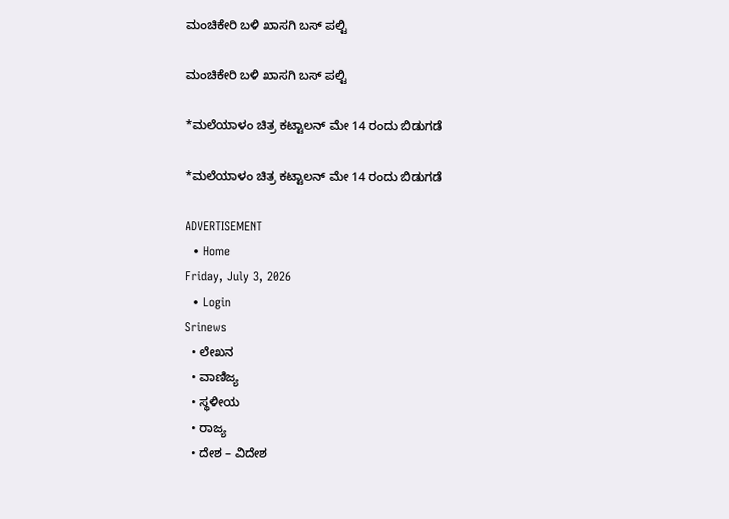ಮಂಚಿಕೇರಿ‌ ಬಳಿ ಖಾಸಗಿ ಬಸ್ ಪಲ್ಟಿ

ಮಂಚಿಕೇರಿ‌ ಬಳಿ ಖಾಸಗಿ ಬಸ್ ಪಲ್ಟಿ

*ಮಲೆಯಾಳಂ ಚಿತ್ರ ಕಟ್ಟಾಲನ್ ಮೇ 14 ರಂದು ಬಿಡುಗಡೆ

*ಮಲೆಯಾಳಂ ಚಿತ್ರ ಕಟ್ಟಾಲನ್ ಮೇ 14 ರಂದು ಬಿಡುಗಡೆ

ADVERTISEMENT
  • Home
Friday, July 3, 2026
  • Login
Srinews
  • ಲೇಖನ
  • ವಾಣಿಜ್ಯ
  • ಸ್ಥಳೀಯ
  • ರಾಜ್ಯ
  • ದೇಶ – ವಿದೇಶ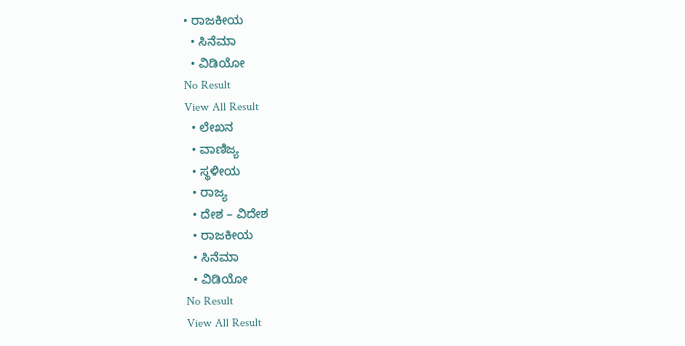• ರಾಜಕೀಯ
  • ಸಿನೆಮಾ
  • ವಿಡಿಯೋ
No Result
View All Result
  • ಲೇಖನ
  • ವಾಣಿಜ್ಯ
  • ಸ್ಥಳೀಯ
  • ರಾಜ್ಯ
  • ದೇಶ – ವಿದೇಶ
  • ರಾಜಕೀಯ
  • ಸಿನೆಮಾ
  • ವಿಡಿಯೋ
No Result
View All Result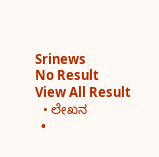Srinews
No Result
View All Result
  • ಲೇಖನ
  •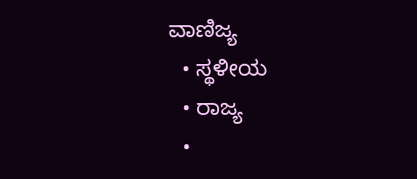ವಾಣಿಜ್ಯ
  • ಸ್ಥಳೀಯ
  • ರಾಜ್ಯ
  •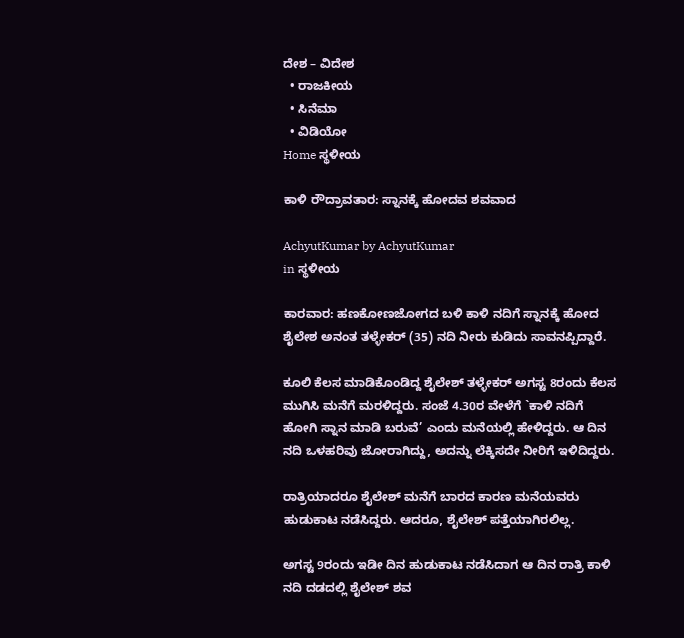ದೇಶ – ವಿದೇಶ
  • ರಾಜಕೀಯ
  • ಸಿನೆಮಾ
  • ವಿಡಿಯೋ
Home ಸ್ಥಳೀಯ

ಕಾಳಿ ರೌದ್ರಾವತಾರ: ಸ್ನಾನಕ್ಕೆ ಹೋದವ ಶವವಾದ

AchyutKumar by AchyutKumar
in ಸ್ಥಳೀಯ

ಕಾರವಾರ: ಹಣಕೋಣಜೋಗದ ಬಳಿ ಕಾಳಿ ನದಿಗೆ ಸ್ನಾನಕ್ಕೆ ಹೋದ ಶೈಲೇಶ ಅನಂತ ತಳ್ಳೇಕರ್ (35) ನದಿ ನೀರು ಕುಡಿದು ಸಾವನಪ್ಪಿದ್ದಾರೆ.

ಕೂಲಿ ಕೆಲಸ ಮಾಡಿಕೊಂಡಿದ್ದ ಶೈಲೇಶ್ ತಳ್ಳೇಕರ್ ಅಗಸ್ಟ 8ರಂದು ಕೆಲಸ ಮುಗಿಸಿ ಮನೆಗೆ ಮರಳಿದ್ದರು. ಸಂಜೆ 4.30ರ ವೇಳೆಗೆ `ಕಾಳಿ ನದಿಗೆ ಹೋಗಿ ಸ್ನಾನ ಮಾಡಿ ಬರುವೆ’ ಎಂದು ಮನೆಯಲ್ಲಿ ಹೇಳಿದ್ದರು. ಆ ದಿನ ನದಿ ಒಳಹರಿವು ಜೋರಾಗಿದ್ದು, ಅದನ್ನು ಲೆಕ್ಕಿಸದೇ ನೀರಿಗೆ ಇಳಿದಿದ್ದರು.

ರಾತ್ರಿಯಾದರೂ ಶೈಲೇಶ್ ಮನೆಗೆ ಬಾರದ ಕಾರಣ ಮನೆಯವರು ಹುಡುಕಾಟ ನಡೆಸಿದ್ದರು. ಆದರೂ, ಶೈಲೇಶ್ ಪತ್ತೆಯಾಗಿರಲಿಲ್ಲ.

ಅಗಸ್ಟ 9ರಂದು ಇಡೀ ದಿನ ಹುಡುಕಾಟ ನಡೆಸಿದಾಗ ಆ ದಿನ ರಾತ್ರಿ ಕಾಳಿ ನದಿ ದಡದಲ್ಲಿ ಶೈಲೇಶ್ ಶವ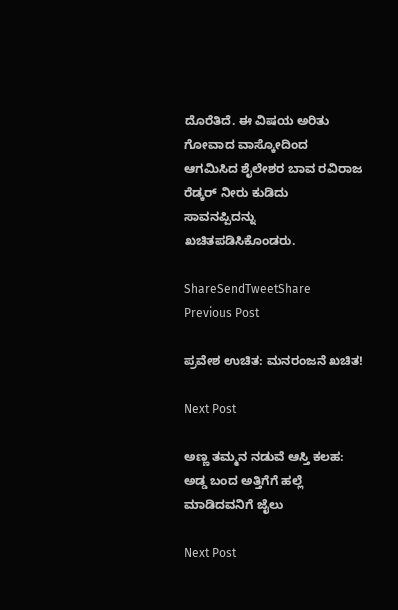ದೊರೆತಿದೆ. ಈ ವಿಷಯ ಅರಿತು ಗೋವಾದ ವಾಸ್ಕೋದಿಂದ ಆಗಮಿಸಿದ ಶೈಲೇಶರ ಬಾವ ರವಿರಾಜ ರೆಡ್ಕರ್ ನೀರು ಕುಡಿದು ಸಾವನಪ್ಪಿದನ್ನು ಖಚಿತಪಡಿಸಿಕೊಂಡರು.

ShareSendTweetShare
Previous Post

ಪ್ರವೇಶ ಉಚಿತ: ಮನರಂಜನೆ ಖಚಿತ!

Next Post

ಅಣ್ಣ ತಮ್ಮನ ನಡುವೆ ಆಸ್ತಿ ಕಲಹ: ಅಡ್ಡ ಬಂದ ಅತ್ತಿಗೆಗೆ ಹಲ್ಲೆ ಮಾಡಿದವನಿಗೆ ಜೈಲು

Next Post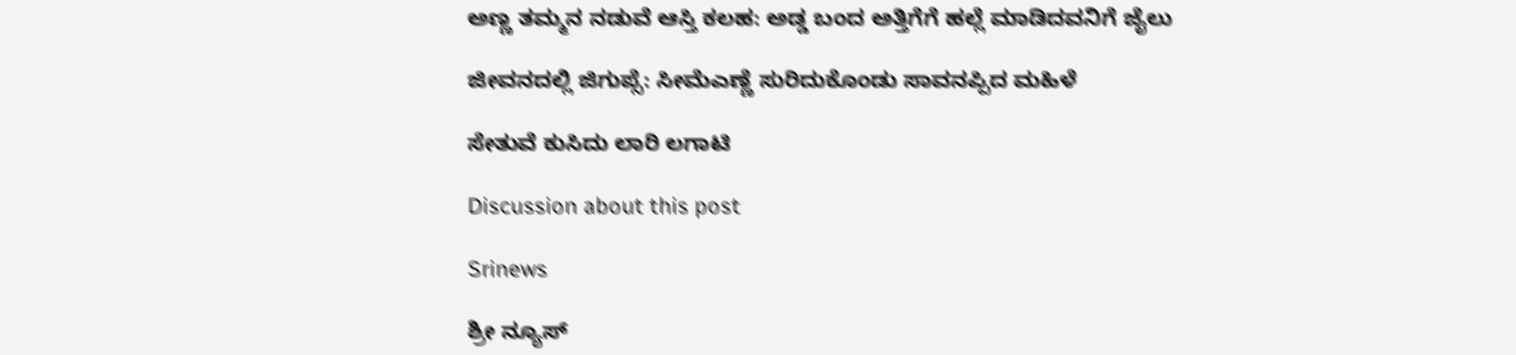ಅಣ್ಣ ತಮ್ಮನ ನಡುವೆ ಆಸ್ತಿ ಕಲಹ: ಅಡ್ಡ ಬಂದ ಅತ್ತಿಗೆಗೆ ಹಲ್ಲೆ ಮಾಡಿದವನಿಗೆ ಜೈಲು

ಜೀವನದಲ್ಲಿ ಜಿಗುಪ್ಸೆ: ಸೀಮೆಎಣ್ಣೆ ಸುರಿದುಕೊಂಡು ಸಾವನಪ್ಪಿದ ಮಹಿಳೆ

ಸೇತುವೆ ಕುಸಿದು ಲಾರಿ ಲಗಾಟಿ

Discussion about this post

Srinews

ಶ್ರೀ ನ್ಯೂಸ್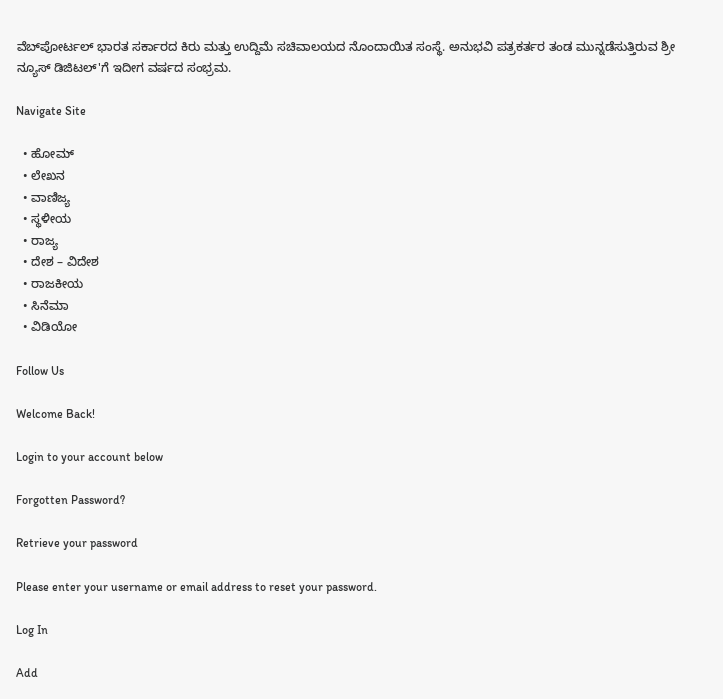ವೆಬ್‌ಪೋರ್ಟಲ್ ಭಾರತ ಸರ್ಕಾರದ ಕಿರು ಮತ್ತು ಉದ್ದಿಮೆ ಸಚಿವಾಲಯದ ನೊಂದಾಯಿತ ಸಂಸ್ಥೆ. ಅನುಭವಿ ಪತ್ರಕರ್ತರ ತಂಡ ಮುನ್ನಡೆಸುತ್ತಿರುವ ಶ್ರೀ ನ್ಯೂಸ್ ಡಿಜಿಟಲ್'ಗೆ ಇದೀಗ ವರ್ಷದ ಸಂಭ್ರಮ.

Navigate Site

  • ಹೋಮ್
  • ಲೇಖನ
  • ವಾಣಿಜ್ಯ
  • ಸ್ಥಳೀಯ
  • ರಾಜ್ಯ
  • ದೇಶ – ವಿದೇಶ
  • ರಾಜಕೀಯ
  • ಸಿನೆಮಾ
  • ವಿಡಿಯೋ

Follow Us

Welcome Back!

Login to your account below

Forgotten Password?

Retrieve your password

Please enter your username or email address to reset your password.

Log In

Add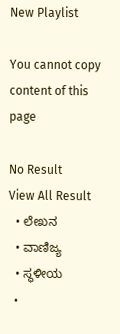New Playlist

You cannot copy content of this page

No Result
View All Result
  • ಲೇಖನ
  • ವಾಣಿಜ್ಯ
  • ಸ್ಥಳೀಯ
  •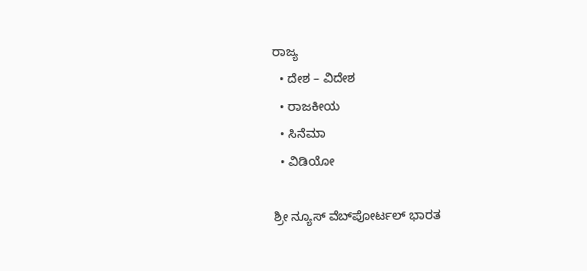ರಾಜ್ಯ
  • ದೇಶ – ವಿದೇಶ
  • ರಾಜಕೀಯ
  • ಸಿನೆಮಾ
  • ವಿಡಿಯೋ

ಶ್ರೀ ನ್ಯೂಸ್ ವೆಬ್‌ಪೋರ್ಟಲ್ ಭಾರತ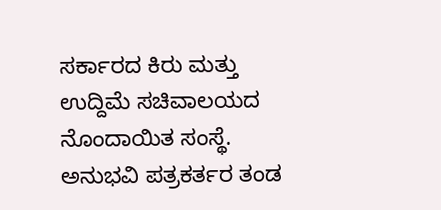ಸರ್ಕಾರದ ಕಿರು ಮತ್ತು ಉದ್ದಿಮೆ ಸಚಿವಾಲಯದ ನೊಂದಾಯಿತ ಸಂಸ್ಥೆ. ಅನುಭವಿ ಪತ್ರಕರ್ತರ ತಂಡ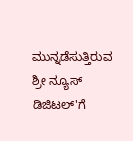ಮುನ್ನಡೆಸುತ್ತಿರುವ ಶ್ರೀ ನ್ಯೂಸ್ ಡಿಜಿಟಲ್'ಗೆ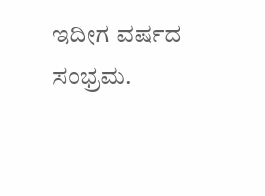ಇದೀಗ ವರ್ಷದ ಸಂಭ್ರಮ.